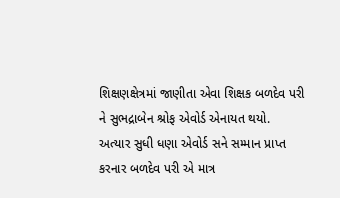શિક્ષણક્ષેત્રમાં જાણીતા એવા શિક્ષક બળદેવ પરી ને સુભદ્રાબેન શ્રોફ એવોર્ડ એનાયત થયો.
અત્યાર સુધી ધણા એવોર્ડ સને સમ્માન પ્રાપ્ત કરનાર બળદેવ પરી એ માત્ર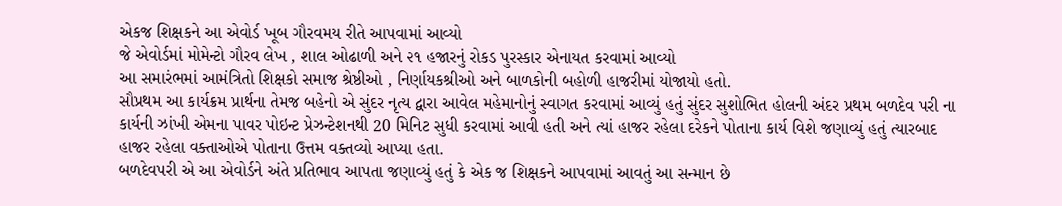એકજ શિક્ષકને આ એવોર્ડ ખૂબ ગૌરવમય રીતે આપવામાં આવ્યો
જે એવોર્ડમાં મોમેન્ટો ગૌરવ લેખ , શાલ ઓઢાળી અને ૨૧ હજારનું રોકડ પુરસ્કાર એનાયત કરવામાં આવ્યો
આ સમારંભમાં આમંત્રિતો શિક્ષકો સમાજ શ્રેષ્ઠીઓ , નિર્ણાયકશ્રીઓ અને બાળકોની બહોળી હાજરીમાં યોજાયો હતો.
સૌપ્રથમ આ કાર્યક્રમ પ્રાર્થના તેમજ બહેનો એ સુંદર નૃત્ય દ્વારા આવેલ મહેમાનોનું સ્વાગત કરવામાં આવ્યું હતું સુંદર સુશોભિત હોલની અંદર પ્રથમ બળદેવ પરી ના કાર્યની ઝાંખી એમના પાવર પોઇન્ટ પ્રેઝન્ટેશનથી 20 મિનિટ સુધી કરવામાં આવી હતી અને ત્યાં હાજર રહેલા દરેકને પોતાના કાર્ય વિશે જણાવ્યું હતું ત્યારબાદ હાજર રહેલા વક્તાઓએ પોતાના ઉત્તમ વક્તવ્યો આપ્યા હતા.
બળદેવપરી એ આ એવોર્ડને અંતે પ્રતિભાવ આપતા જણાવ્યું હતું કે એક જ શિક્ષકને આપવામાં આવતું આ સન્માન છે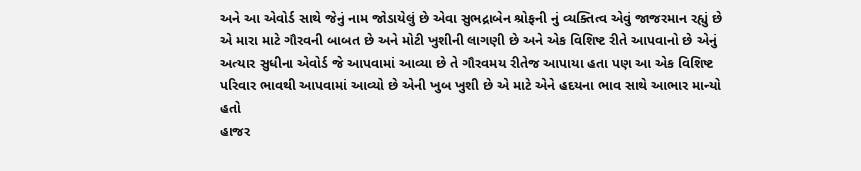અને આ એવોર્ડ સાથે જેનું નામ જોડાયેલું છે એવા સુભદ્રાબેન શ્રોફની નું વ્યક્તિત્વ એવું જાજરમાન રહ્યું છે એ મારા માટે ગૌરવની બાબત છે અને મોટી ખુશીની લાગણી છે અને એક વિશિષ્ટ રીતે આપવાનો છે એનું અત્યાર સુધીના એવોર્ડ જે આપવામાં આવ્યા છે તે ગૌરવમય રીતેજ આપાયા હતા પણ આ એક વિશિષ્ટ પરિવાર ભાવથી આપવામાં આવ્યો છે એની ખુબ ખુશી છે એ માટે એને હદયના ભાવ સાથે આભાર માન્યો હતો
હાજર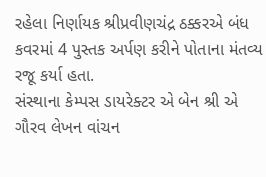રહેલા નિર્ણાયક શ્રીપ્રવીણચંદ્ર ઠક્કરએ બંધ કવરમાં 4 પુસ્તક અર્પણ કરીને પોતાના મંતવ્ય રજૂ કર્યા હતા.
સંસ્થાના કેમ્પસ ડાયરેક્ટર એ બેન શ્રી એ ગૌરવ લેખન વાંચન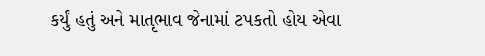કર્યું હતું અને માતૃભાવ જેનામાં ટપકતો હોય એવા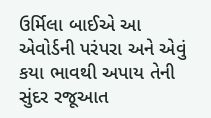ઉર્મિલા બાઈએ આ એવોર્ડની પરંપરા અને એવું કયા ભાવથી અપાય તેની સુંદર રજૂઆત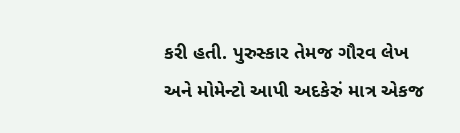કરી હતી. પુરુસ્કાર તેમજ ગૌરવ લેખ અને મોમેન્ટો આપી અદકેરું માત્ર એકજ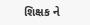શિક્ષક ને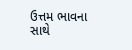ઉત્તમ ભાવના સાથે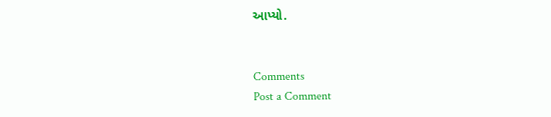આપ્યો.


Comments
Post a Comment